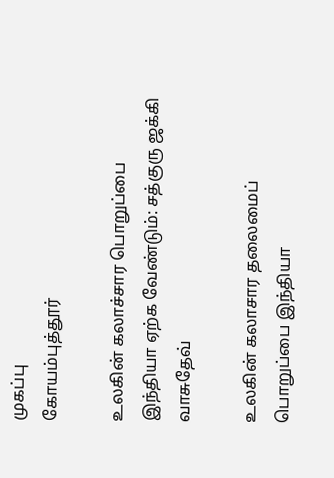முகப்பு
கோயம்புத்தூர்

உலகின் கலாச்சார பொறுப்பை இந்தியா ஏற்க வேண்டும்: சத்குரு ஜக்கி வாசுதேவ்

உலகின் கலாசார தலைமைப் பொறுப்பை இந்தியா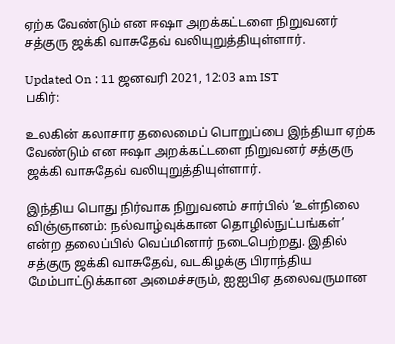ஏற்க வேண்டும் என ஈஷா அறக்கட்டளை நிறுவனர் சத்குரு ஜக்கி வாசுதேவ் வலியுறுத்தியுள்ளார்.

Updated On : 11 ஜனவரி 2021, 12:03 am IST
பகிர்:

உலகின் கலாசார தலைமைப் பொறுப்பை இந்தியா ஏற்க வேண்டும் என ஈஷா அறக்கட்டளை நிறுவனர் சத்குரு ஜக்கி வாசுதேவ் வலியுறுத்தியுள்ளார்.

இந்திய பொது நிர்வாக நிறுவனம் சார்பில் ‘உள்நிலை விஞ்ஞானம்: நல்வாழ்வுக்கான தொழில்நுட்பங்கள்’ என்ற தலைப்பில் வெப்மினார் நடைபெற்றது. இதில் சத்குரு ஜக்கி வாசுதேவ், வடகிழக்கு பிராந்திய மேம்பாட்டுக்கான அமைச்சரும், ஐஐபிஏ தலைவருமான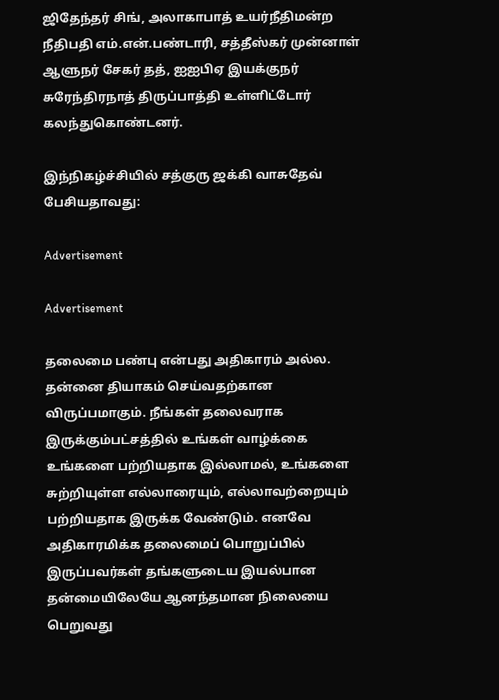ஜிதேந்தர் சிங், அலாகாபாத் உயர்நீதிமன்ற நீதிபதி எம்.என்.பண்டாரி, சத்தீஸ்கர் முன்னாள் ஆளுநர் சேகர் தத், ஐஐபிஏ இயக்குநர் சுரேந்திரநாத் திருப்பாத்தி உள்ளிட்டோர் கலந்துகொண்டனர்.

இந்நிகழ்ச்சியில் சத்குரு ஜக்கி வாசுதேவ் பேசியதாவது:

Advertisement

Advertisement

தலைமை பண்பு என்பது அதிகாரம் அல்ல. தன்னை தியாகம் செய்வதற்கான விருப்பமாகும். நீங்கள் தலைவராக இருக்கும்பட்சத்தில் உங்கள் வாழ்க்கை உங்களை பற்றியதாக இல்லாமல், உங்களை சுற்றியுள்ள எல்லாரையும், எல்லாவற்றையும் பற்றியதாக இருக்க வேண்டும். எனவே அதிகாரமிக்க தலைமைப் பொறுப்பில் இருப்பவர்கள் தங்களுடைய இயல்பான தன்மையிலேயே ஆனந்தமான நிலையை பெறுவது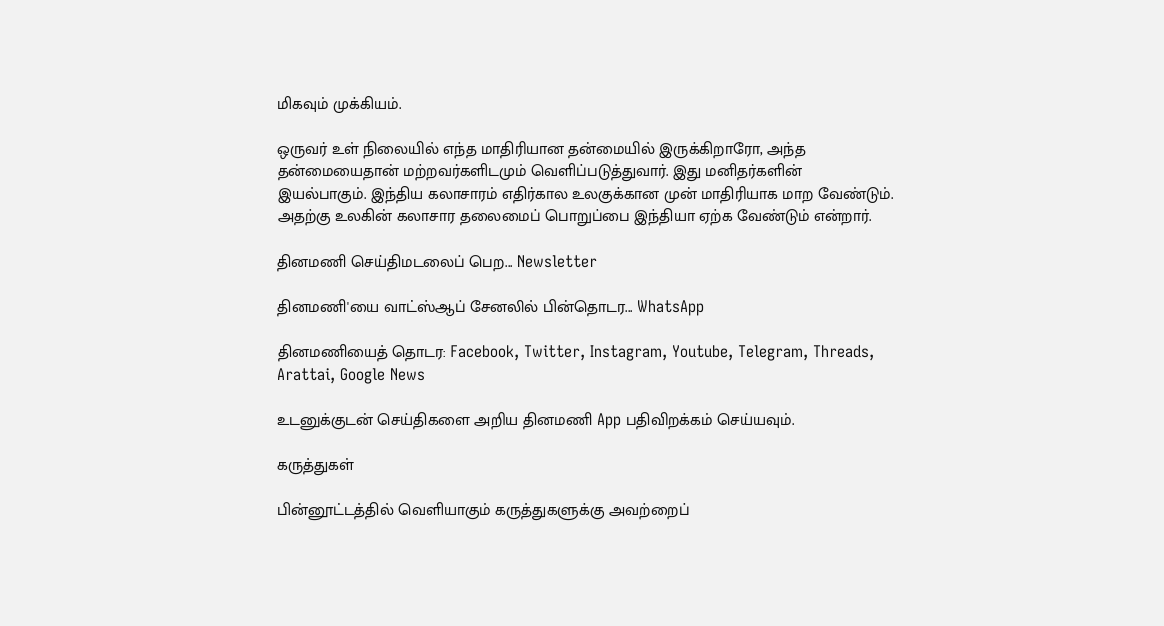மிகவும் முக்கியம்.

ஒருவர் உள் நிலையில் எந்த மாதிரியான தன்மையில் இருக்கிறாரோ, அந்த தன்மையைதான் மற்றவர்களிடமும் வெளிப்படுத்துவார். இது மனிதர்களின் இயல்பாகும். இந்திய கலாசாரம் எதிர்கால உலகுக்கான முன் மாதிரியாக மாற வேண்டும். அதற்கு உலகின் கலாசார தலைமைப் பொறுப்பை இந்தியா ஏற்க வேண்டும் என்றார்.

தினமணி செய்திமடலைப் பெற... Newsletter

தினமணி'யை வாட்ஸ்ஆப் சேனலில் பின்தொடர... WhatsApp

தினமணியைத் தொடர: Facebook, Twitter, Instagram, Youtube, Telegram, Threads, Arattai, Google News

உடனுக்குடன் செய்திகளை அறிய தினமணி App பதிவிறக்கம் செய்யவும்.

கருத்துகள்

பின்னூட்டத்தில் வெளியாகும் கருத்துகளுக்கு அவற்றைப்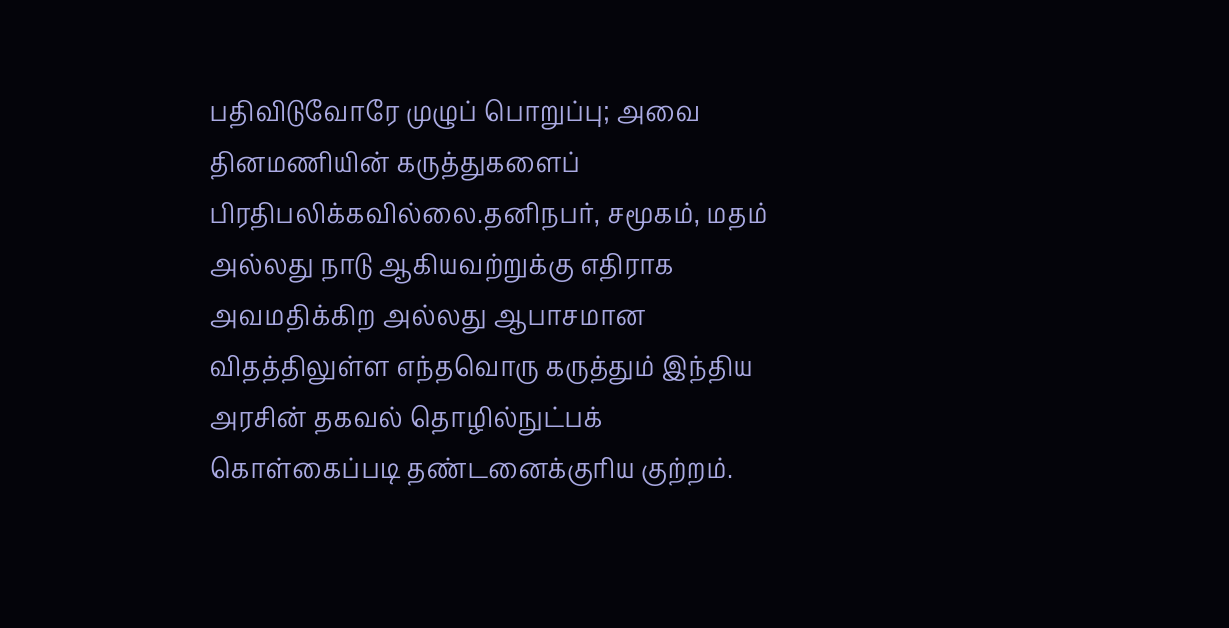பதிவிடுவோரே முழுப் பொறுப்பு; அவை தினமணியின் கருத்துகளைப் பிரதிபலிக்கவில்லை.தனிநபர், சமூகம், மதம் அல்லது நாடு ஆகியவற்றுக்கு எதிராக அவமதிக்கிற அல்லது ஆபாசமான விதத்திலுள்ள எந்தவொரு கருத்தும் இந்திய அரசின் தகவல் தொழில்நுட்பக் கொள்கைப்படி தண்டனைக்குரிய குற்றம்.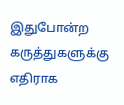இதுபோன்ற கருத்துகளுக்கு எதிராக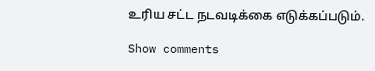உரிய சட்ட நடவடிக்கை எடுக்கப்படும்.

Show comments